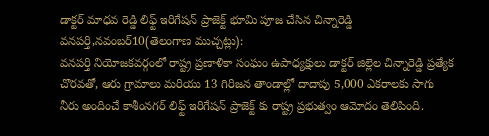డాక్టర్ మాధవ రెడ్డి లిఫ్ట్ ఇరిగేషన్ ప్రాజెక్ట్ భూమి పూజ చేసిన చిన్నారెడ్డి
వనపర్తి,నవంబర్10(తెలంగాణ ముచ్చట్లు):
వనపర్తి నియోజకవర్గంలో రాష్ట్ర ప్రణాళికా సంఘం ఉపాధ్యక్షులు డాక్టర్ జిల్లెల చిన్నారెడ్డి ప్రత్యేక చొరవతో, ఆరు గ్రామాలు మరియు 13 గిరిజన తాండాల్లో దాదాపు 5,000 ఎకరాలకు సాగు నీరు అందించే కాశీంనగర్ లిఫ్ట్ ఇరిగేషన్ ప్రాజెక్ట్ కు రాష్ట్ర ప్రభుత్వం ఆమోదం తెలిపింది.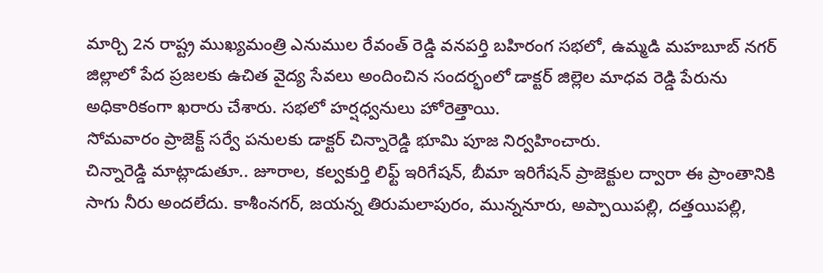మార్చి 2న రాష్ట్ర ముఖ్యమంత్రి ఎనుముల రేవంత్ రెడ్డి వనపర్తి బహిరంగ సభలో, ఉమ్మడి మహబూబ్ నగర్ జిల్లాలో పేద ప్రజలకు ఉచిత వైద్య సేవలు అందించిన సందర్భంలో డాక్టర్ జిల్లెల మాధవ రెడ్డి పేరును అధికారికంగా ఖరారు చేశారు. సభలో హర్షధ్వనులు హోరెత్తాయి.
సోమవారం ప్రాజెక్ట్ సర్వే పనులకు డాక్టర్ చిన్నారెడ్డి భూమి పూజ నిర్వహించారు.
చిన్నారెడ్డి మాట్లాడుతూ.. జూరాల, కల్వకుర్తి లిఫ్ట్ ఇరిగేషన్, బీమా ఇరిగేషన్ ప్రాజెక్టుల ద్వారా ఈ ప్రాంతానికి సాగు నీరు అందలేదు. కాశీంనగర్, జయన్న తిరుమలాపురం, మున్ననూరు, అప్పాయిపల్లి, దత్తయిపల్లి,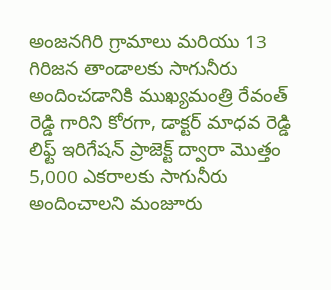అంజనగిరి గ్రామాలు మరియు 13 గిరిజన తాండాలకు సాగునీరు అందించడానికి ముఖ్యమంత్రి రేవంత్ రెడ్డి గారిని కోరగా, డాక్టర్ మాధవ రెడ్డి లిఫ్ట్ ఇరిగేషన్ ప్రాజెక్ట్ ద్వారా మొత్తం 5,000 ఎకరాలకు సాగునీరు అందించాలని మంజూరు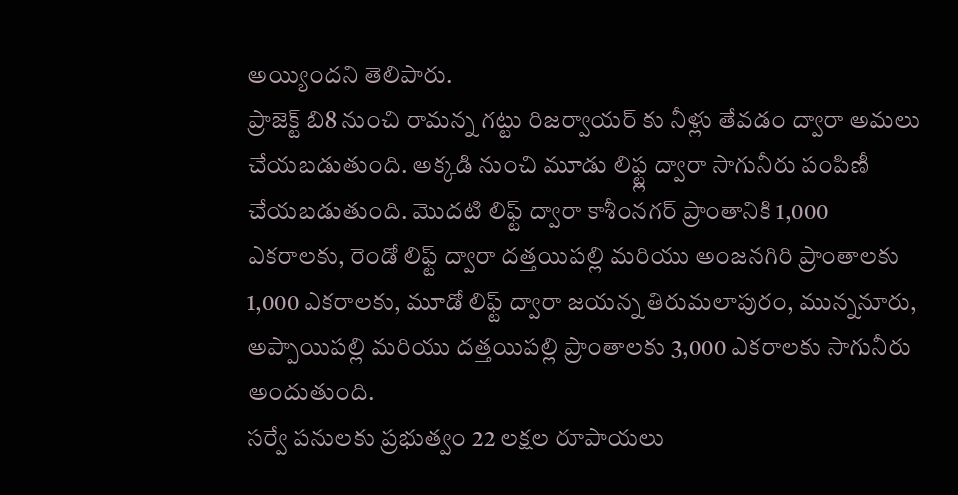అయ్యిందని తెలిపారు.
ప్రాజెక్ట్ బి8 నుంచి రామన్న గట్టు రిజర్వాయర్ కు నీళ్లు తేవడం ద్వారా అమలు చేయబడుతుంది. అక్కడి నుంచి మూడు లిఫ్ట్ల ద్వారా సాగునీరు పంపిణీ చేయబడుతుంది. మొదటి లిఫ్ట్ ద్వారా కాశీంనగర్ ప్రాంతానికి 1,000 ఎకరాలకు, రెండో లిఫ్ట్ ద్వారా దత్తయిపల్లి మరియు అంజనగిరి ప్రాంతాలకు 1,000 ఎకరాలకు, మూడో లిఫ్ట్ ద్వారా జయన్న తిరుమలాపురం, మున్ననూరు, అప్పాయిపల్లి మరియు దత్తయిపల్లి ప్రాంతాలకు 3,000 ఎకరాలకు సాగునీరు అందుతుంది.
సర్వే పనులకు ప్రభుత్వం 22 లక్షల రూపాయలు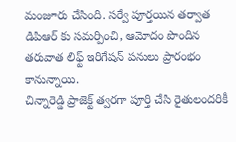మంజూరు చేసింది. సర్వే పూర్తయిన తర్వాత డిపిఆర్ కు సమర్పించి, ఆమోదం పొందిన తరువాత లిఫ్ట్ ఇరిగేషన్ పనులు ప్రారంభం కానున్నాయి.
చిన్నారెడ్డి ప్రాజెక్ట్ త్వరగా పూర్తి చేసి రైతులందరికీ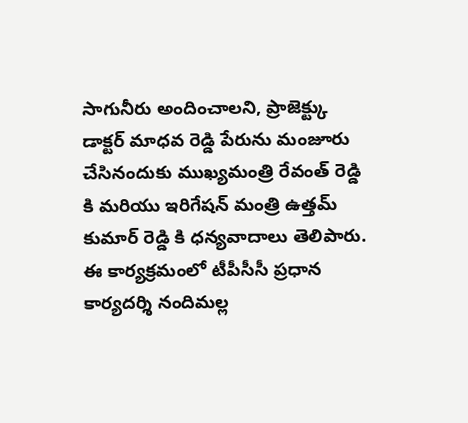సాగునీరు అందించాలని, ప్రాజెక్ట్కు డాక్టర్ మాధవ రెడ్డి పేరును మంజూరు చేసినందుకు ముఖ్యమంత్రి రేవంత్ రెడ్డి కి మరియు ఇరిగేషన్ మంత్రి ఉత్తమ్ కుమార్ రెడ్డి కి ధన్యవాదాలు తెలిపారు.
ఈ కార్యక్రమంలో టీపీసీసీ ప్రధాన కార్యదర్శి నందిమల్ల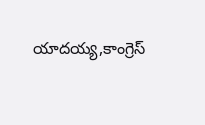యాదయ్య,కాంగ్రెస్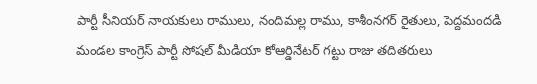పార్టీ సీనియర్ నాయకులు రాములు, నందిమల్ల రాము, కాశీంనగర్ రైతులు, పెద్దమందడి మండల కాంగ్రెస్ పార్టీ సోషల్ మీడియా కోఆర్డినేటర్ గట్టు రాజు తదితరులు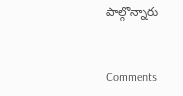పాల్గొన్నారు


Comments